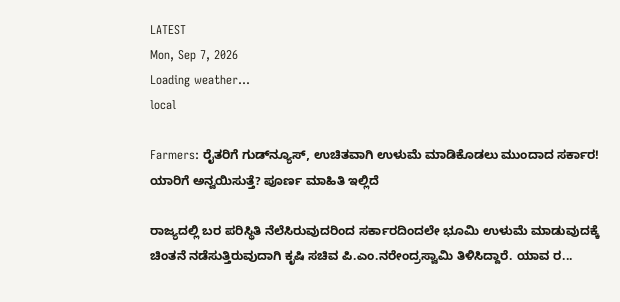LATEST
Mon, Sep 7, 2026
Loading weather...
local

Farmers: ರೈತರಿಗೆ ಗುಡ್‌ನ್ಯೂಸ್, ಉಚಿತವಾಗಿ ಉಳುಮೆ ಮಾಡಿಕೊಡಲು ಮುಂದಾದ ಸರ್ಕಾರ! ಯಾರಿಗೆ ಅನ್ವಯಿಸುತ್ತೆ? ಪೂರ್ಣ ಮಾಹಿತಿ ಇಲ್ಲಿದೆ

ರಾಜ್ಯದಲ್ಲಿ ಬರ ಪರಿಸ್ಥಿತಿ ನೆಲೆಸಿರುವುದರಿಂದ ಸರ್ಕಾರದಿಂದಲೇ ಭೂಮಿ ಉಳುಮೆ ಮಾಡುವುದಕ್ಕೆ ಚಿಂತನೆ ನಡೆಸುತ್ತಿರುವುದಾಗಿ ಕೃಷಿ ಸಚಿವ ಪಿ.ಎಂ.ನರೇಂದ್ರಸ್ವಾಮಿ ತಿಳಿಸಿದ್ದಾರೆ. ಯಾವ ರ...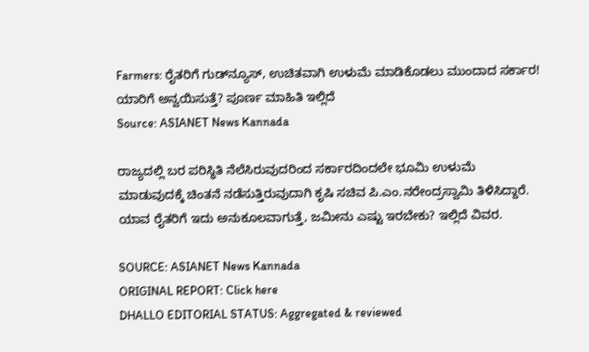Farmers: ರೈತರಿಗೆ ಗುಡ್‌ನ್ಯೂಸ್, ಉಚಿತವಾಗಿ ಉಳುಮೆ ಮಾಡಿಕೊಡಲು ಮುಂದಾದ ಸರ್ಕಾರ! ಯಾರಿಗೆ ಅನ್ವಯಿಸುತ್ತೆ? ಪೂರ್ಣ ಮಾಹಿತಿ ಇಲ್ಲಿದೆ
Source: ASIANET News Kannada

ರಾಜ್ಯದಲ್ಲಿ ಬರ ಪರಿಸ್ಥಿತಿ ನೆಲೆಸಿರುವುದರಿಂದ ಸರ್ಕಾರದಿಂದಲೇ ಭೂಮಿ ಉಳುಮೆ ಮಾಡುವುದಕ್ಕೆ ಚಿಂತನೆ ನಡೆಸುತ್ತಿರುವುದಾಗಿ ಕೃಷಿ ಸಚಿವ ಪಿ.ಎಂ.ನರೇಂದ್ರಸ್ವಾಮಿ ತಿಳಿಸಿದ್ದಾರೆ. ಯಾವ ರೈತರಿಗೆ ಇದು ಅನುಕೂಲವಾಗುತ್ತೆ, ಜಮೀನು ಎಷ್ಟು ಇರಬೇಕು? ಇಲ್ಲಿದೆ ವಿವರ.

SOURCE: ASIANET News Kannada
ORIGINAL REPORT: Click here
DHALLO EDITORIAL STATUS: Aggregated & reviewed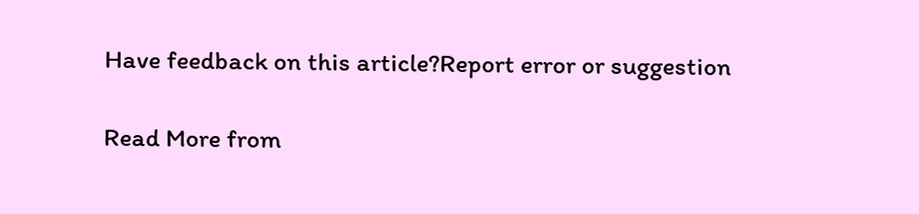Have feedback on this article?Report error or suggestion

Read More from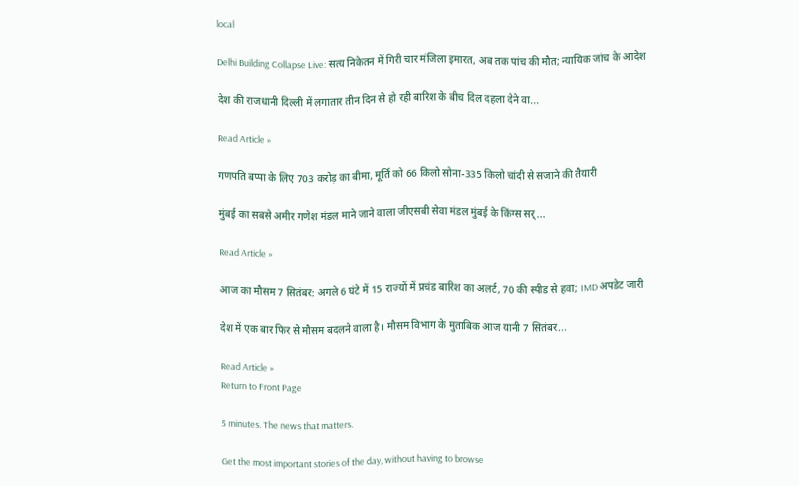local

Delhi Building Collapse Live: सत्य निकेतन में गिरी चार मंजिला इमारत, अब तक पांच की मौत; न्यायिक जांच के आदेश

देश की राजधानी दिल्ली में लगातार तीन दिन से हो रही बारिश के बीच दिल दहला देने वा...

Read Article »

गणपति बप्पा के लिए 703 करोड़ का बीमा, मूर्ति को 66 किलो सोना-335 किलो चांदी से सजाने की तैयारी

मुंबई का सबसे अमीर गणेश मंडल माने जाने वाला जीएसबी सेवा मंडल मुंबई के किंग्स सर्...

Read Article »

आज का मौसम 7 सितंबर: अगले 6 घंटे में 15 राज्यों में प्रचंड बारिश का अलर्ट, 70 की स्पीड से हवा; IMD अपडेट जारी

देश में एक बार फिर से मौसम बदलने वाला है। मौसम विभाग के मुताबिक आज यानी 7 सितंबर...

Read Article »
Return to Front Page

5 minutes. The news that matters.

Get the most important stories of the day, without having to browse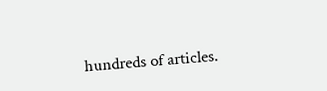hundreds of articles.